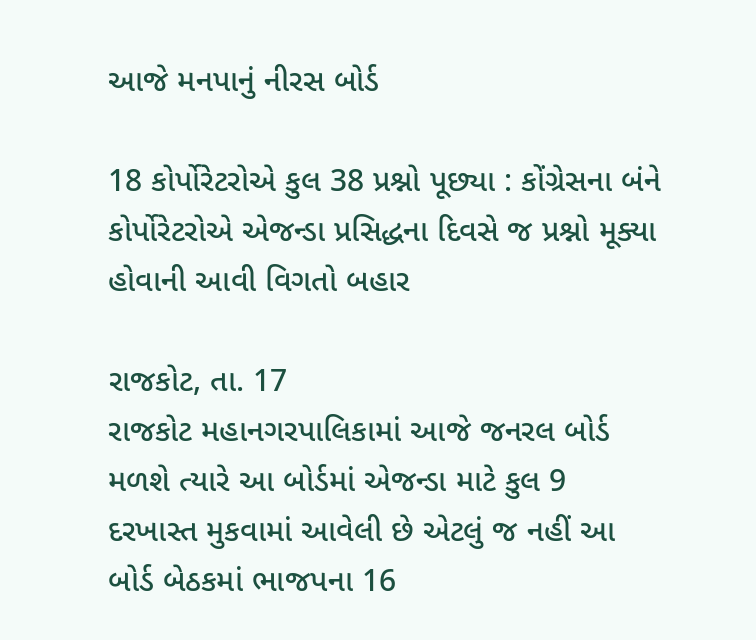આજે મનપાનું નીરસ બોર્ડ

18 કોર્પોરેટરોએ કુલ 38 પ્રશ્નો પૂછ્યા : કોંગ્રેસના બંને કોર્પોરેટરોએ એજન્ડા પ્રસિદ્ધના દિવસે જ પ્રશ્નો મૂક્યા હોવાની આવી વિગતો બહાર

રાજકોટ, તા. 17
રાજકોટ મહાનગરપાલિકામાં આજે જનરલ બોર્ડ મળશે ત્યારે આ બોર્ડમાં એજન્ડા માટે કુલ 9 દરખાસ્ત મુકવામાં આવેલી છે એટલું જ નહીં આ બોર્ડ બેઠકમાં ભાજપના 16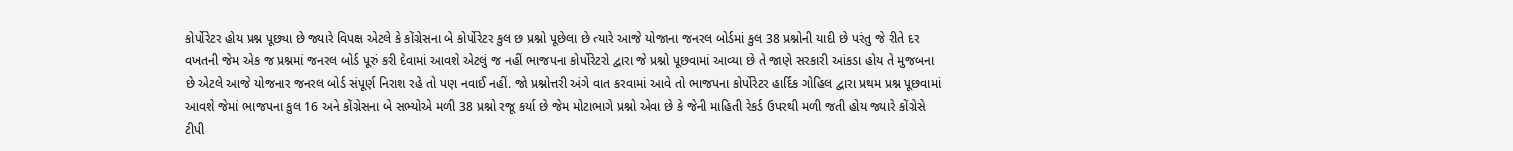કોર્પોરેટર હોય પ્રશ્ન પૂછ્યા છે જ્યારે વિપક્ષ એટલે કે કોંગ્રેસના બે કોર્પોરેટર કુલ છ પ્રશ્નો પૂછેલા છે ત્યારે આજે યોજાના જનરલ બોર્ડમાં કુલ 38 પ્રશ્નોની યાદી છે પરંતુ જે રીતે દર વખતની જેમ એક જ પ્રશ્નમાં જનરલ બોર્ડ પૂરું કરી દેવામાં આવશે એટલું જ નહીં ભાજપના કોર્પોરેટરો દ્વારા જે પ્રશ્નો પૂછવામાં આવ્યા છે તે જાણે સરકારી આંકડા હોય તે મુજબના છે એટલે આજે યોજનાર જનરલ બોર્ડ સંપૂર્ણ નિરાશ રહે તો પણ નવાઈ નહીં. જો પ્રશ્નોત્તરી અંગે વાત કરવામાં આવે તો ભાજપના કોર્પોરેટર હાર્દિક ગોહિલ દ્વારા પ્રથમ પ્રશ્ન પૂછવામાં આવશે જેમાં ભાજપના કુલ 16 અને કોંગ્રેસના બે સભ્યોએ મળી 38 પ્રશ્નો રજૂ કર્યા છે જેમ મોટાભાગે પ્રશ્નો એવા છે કે જેની માહિતી રેકર્ડ ઉપરથી મળી જતી હોય જ્યારે કોંગ્રેસે ટીપી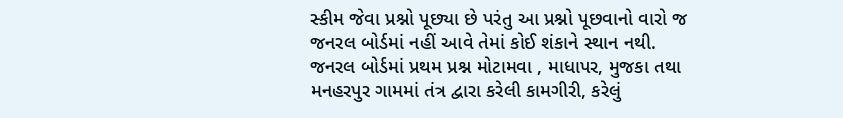સ્કીમ જેવા પ્રશ્નો પૂછ્યા છે પરંતુ આ પ્રશ્નો પૂછવાનો વારો જ જનરલ બોર્ડમાં નહીં આવે તેમાં કોઈ શંકાને સ્થાન નથી.
જનરલ બોર્ડમાં પ્રથમ પ્રશ્ન મોટામવા , માધાપર, મુજકા તથા મનહરપુર ગામમાં તંત્ર દ્વારા કરેલી કામગીરી, કરેલું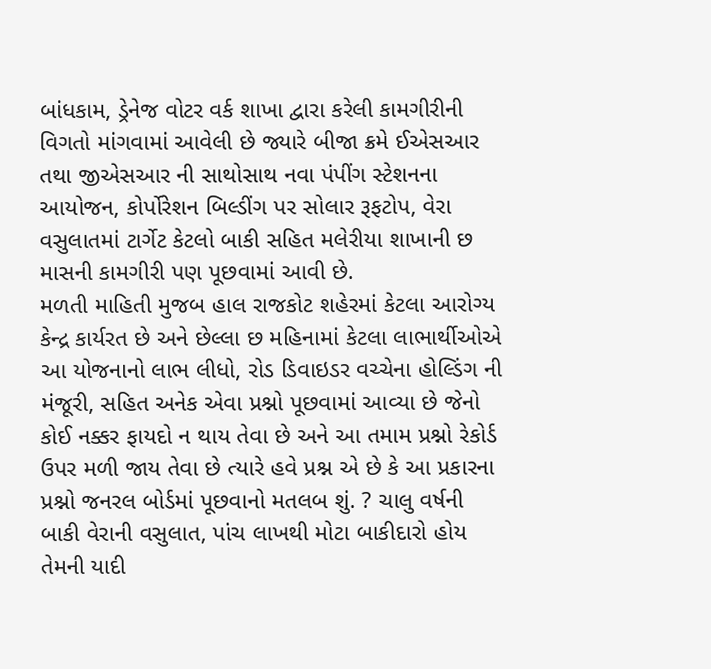બાંધકામ, ડ્રેનેજ વોટર વર્ક શાખા દ્વારા કરેલી કામગીરીની વિગતો માંગવામાં આવેલી છે જ્યારે બીજા ક્રમે ઈએસઆર તથા જીએસઆર ની સાથોસાથ નવા પંપીંગ સ્ટેશનના આયોજન, કોર્પોરેશન બિલ્ડીંગ પર સોલાર રૂફટોપ, વેરા વસુલાતમાં ટાર્ગેટ કેટલો બાકી સહિત મલેરીયા શાખાની છ માસની કામગીરી પણ પૂછવામાં આવી છે.
મળતી માહિતી મુજબ હાલ રાજકોટ શહેરમાં કેટલા આરોગ્ય કેન્દ્ર કાર્યરત છે અને છેલ્લા છ મહિનામાં કેટલા લાભાર્થીઓએ આ યોજનાનો લાભ લીધો, રોડ ડિવાઇડર વચ્ચેના હોલ્ડિંગ ની મંજૂરી, સહિત અનેક એવા પ્રશ્નો પૂછવામાં આવ્યા છે જેનો કોઈ નક્કર ફાયદો ન થાય તેવા છે અને આ તમામ પ્રશ્નો રેકોર્ડ ઉપર મળી જાય તેવા છે ત્યારે હવે પ્રશ્ન એ છે કે આ પ્રકારના પ્રશ્નો જનરલ બોર્ડમાં પૂછવાનો મતલબ શું. ? ચાલુ વર્ષની બાકી વેરાની વસુલાત, પાંચ લાખથી મોટા બાકીદારો હોય તેમની યાદી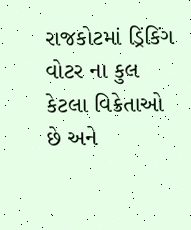રાજકોટમાં ડ્રિંકિંગ વોટર ના કુલ કેટલા વિક્રેતાઓ છે અને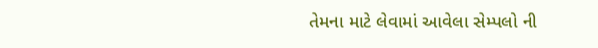તેમના માટે લેવામાં આવેલા સેમ્પલો ની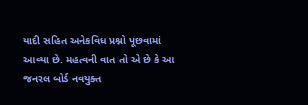યાદી સહિત અનેકવિધ પ્રશ્નો પૂછવામાં આવ્યા છે. મહત્વની વાત તો એ છે કે આ જનરલ બોર્ડ નવયુક્ત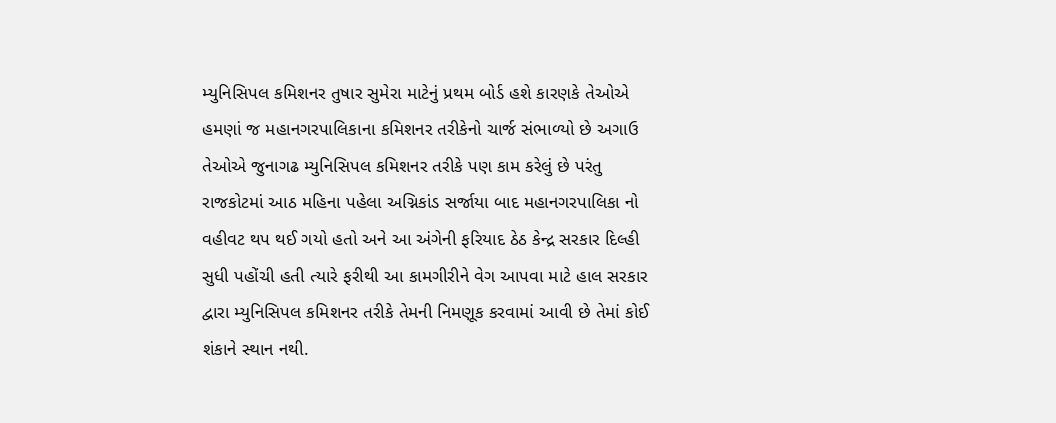મ્યુનિસિપલ કમિશનર તુષાર સુમેરા માટેનું પ્રથમ બોર્ડ હશે કારણકે તેઓએ હમણાં જ મહાનગરપાલિકાના કમિશનર તરીકેનો ચાર્જ સંભાળ્યો છે અગાઉ તેઓએ જુનાગઢ મ્યુનિસિપલ કમિશનર તરીકે પણ કામ કરેલું છે પરંતુ રાજકોટમાં આઠ મહિના પહેલા અગ્નિકાંડ સર્જાયા બાદ મહાનગરપાલિકા નો વહીવટ થપ થઈ ગયો હતો અને આ અંગેની ફરિયાદ ઠેઠ કેન્દ્ર સરકાર દિલ્હી સુધી પહોંચી હતી ત્યારે ફરીથી આ કામગીરીને વેગ આપવા માટે હાલ સરકાર દ્વારા મ્યુનિસિપલ કમિશનર તરીકે તેમની નિમણૂક કરવામાં આવી છે તેમાં કોઈ શંકાને સ્થાન નથી.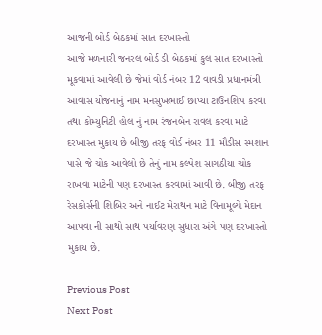આજની બોર્ડ બેઠકમાં સાત દરખાસ્તો
આજે મળનારી જનરલ બોર્ડ ડી બેઠકમાં કુલ સાત દરખાસ્તો મૂકવામાં આવેલી છે જેમાં વોર્ડ નંબર 12 વાવડી પ્રધાનમંત્રી આવાસ યોજનાનું નામ મનસુખભાઈ છાપ્યા ટાઉનશિપ કરવા તથા કોમ્યુનિટી હોલ નું નામ રંજનબેન રાવલ કરવા માટે દરખાસ્ત મુકાય છે બીજી તરફ વોર્ડ નંબર 11 મૌડીસ સ્મશાન પાસે જે ચોક આવેલો છે તેનું નામ કલ્પેશ સાગઠીયા ચોક રાખવા માટેની પણ દરખાસ્ત કરવામાં આવી છે. બીજી તરફ રેસકોર્સની શિબિર અને નાઈટ મેરાથન માટે વિનામૂલ્યે મેદાન આપવા ની સાથો સાથ પર્યાવરણ સુધારા અંગે પણ દરખાસ્તો મુકાય છે.

Previous Post
Next Post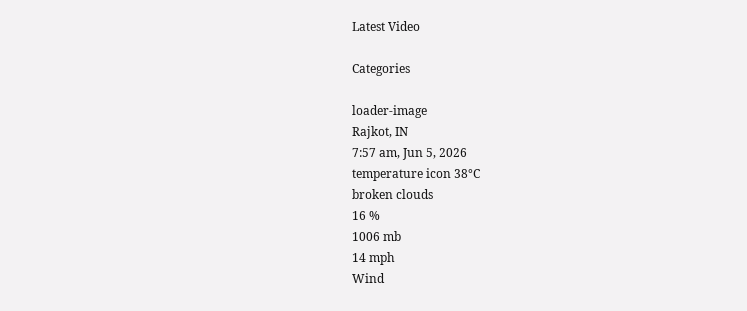Latest Video

Categories

loader-image
Rajkot, IN
7:57 am, Jun 5, 2026
temperature icon 38°C
broken clouds
16 %
1006 mb
14 mph
Wind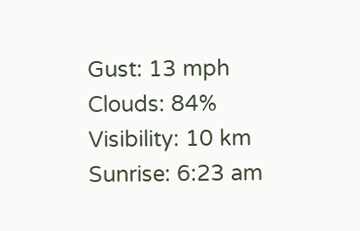Gust: 13 mph
Clouds: 84%
Visibility: 10 km
Sunrise: 6:23 am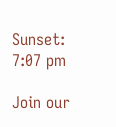Sunset: 7:07 pm

Join our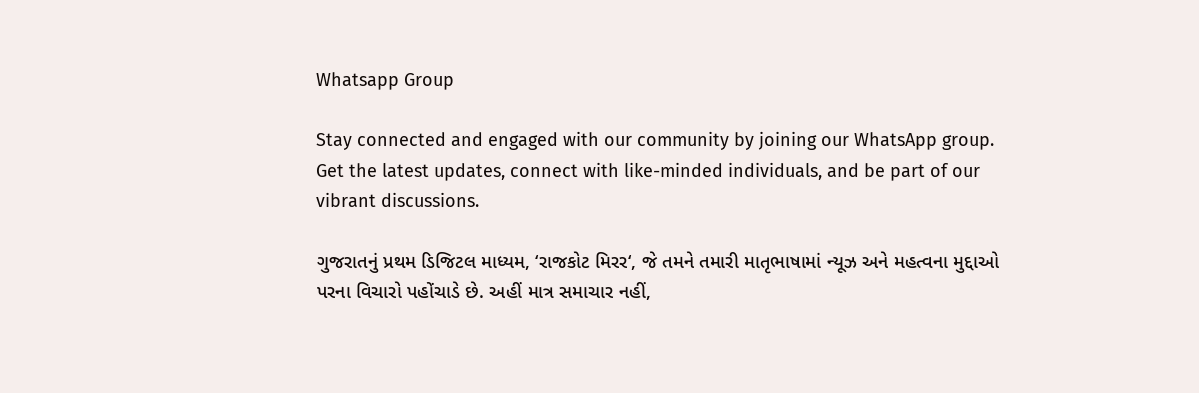Whatsapp Group

Stay connected and engaged with our community by joining our WhatsApp group. Get the latest updates, connect with like-minded individuals, and be part of our vibrant discussions.

ગુજરાતનું પ્રથમ ડિજિટલ માધ્યમ, ‘રાજકોટ મિરર‘, જે તમને તમારી માતૃભાષામાં ન્યૂઝ અને મહત્વના મુદ્દાઓ પરના વિચારો પહોંચાડે છે. અહીં માત્ર સમાચાર નહીં,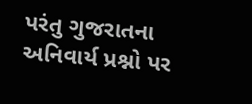પરંતુ ગુજરાતના અનિવાર્ય પ્રશ્નો પર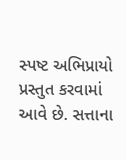સ્પષ્ટ અભિપ્રાયો પ્રસ્તુત કરવામાં આવે છે. સત્તાના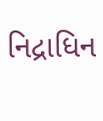નિદ્રાધિન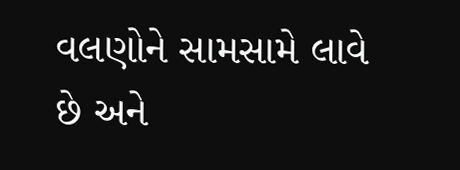વલણોને સામસામે લાવે છે અને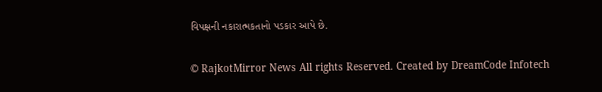વિપક્ષની નકારાત્મકતાનો પડકાર આપે છે.

© RajkotMirror News All rights Reserved. Created by DreamCode Infotech